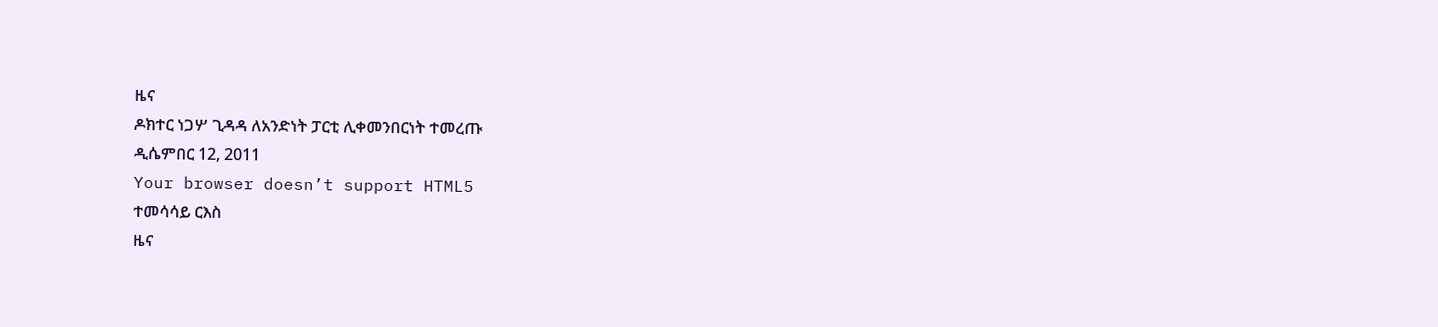ዜና
ዶክተር ነጋሦ ጊዳዳ ለአንድነት ፓርቲ ሊቀመንበርነት ተመረጡ
ዲሴምበር 12, 2011
Your browser doesn’t support HTML5
ተመሳሳይ ርእስ
ዜና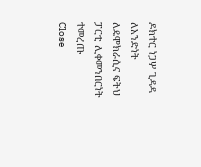ዶክተር ነጋሦ ጊዳዳ ለአንድነት ለዴሞክራሲና ፍትህ ፓርቲ ሊቀመንበርነት ተመረጡ
Close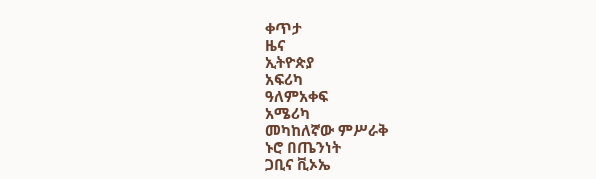ቀጥታ
ዜና
ኢትዮጵያ
አፍሪካ
ዓለምአቀፍ
አሜሪካ
መካከለኛው ምሥራቅ
ኑሮ በጤንነት
ጋቢና ቪኦኤ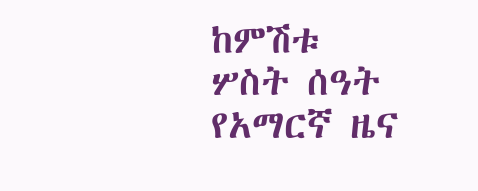ከምሽቱ ሦስት ሰዓት የአማርኛ ዜና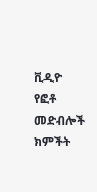ቪዲዮ
የፎቶ መድብሎች
ክምችት